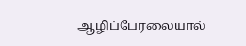ஆழிப்பேரலையால்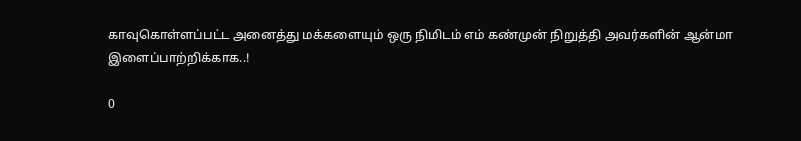காவுகொள்ளப்பட்ட அனைத்து மக்களையும் ஒரு நிமிடம் எம் கண்முன் நிறுத்தி அவர்களின் ஆன்மா இளைப்பாற்றிக்காக..!

0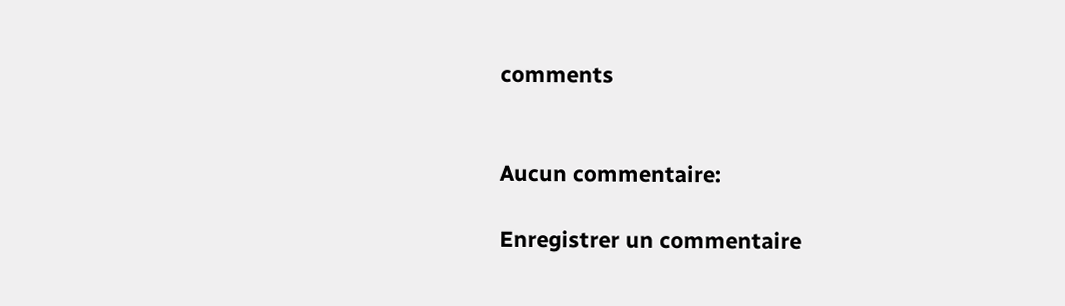comments


Aucun commentaire:

Enregistrer un commentaire